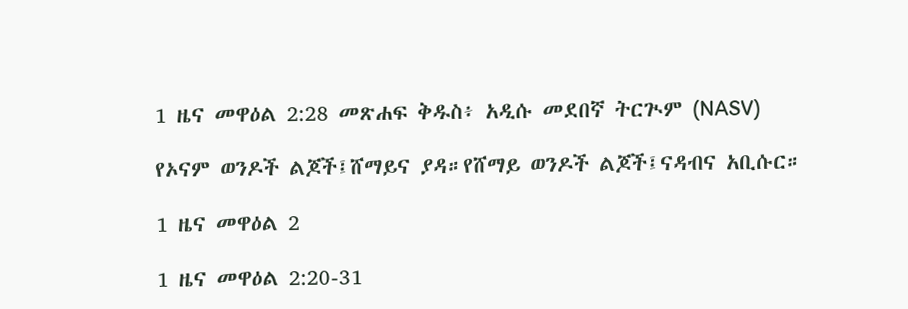1 ዜና መዋዕል 2:28 መጽሐፍ ቅዱስ፥ አዲሱ መደበኛ ትርጒም (NASV)

የኦናም ወንዶች ልጆች፤ሸማይና ያዳ።የሸማይ ወንዶች ልጆች፤ናዳብና አቢሱር።

1 ዜና መዋዕል 2

1 ዜና መዋዕል 2:20-31